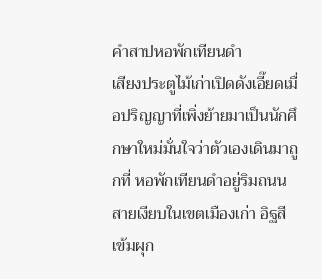คำสาปหอพักเทียนดำ
เสียงประตูไม้เก่าเปิดดังเอี๊ยดเมื่อปริญญาที่เพิ่งย้ายมาเป็นนักศึกษาใหม่มั่นใจว่าตัวเองเดินมาถูกที่ หอพักเทียนดำอยู่ริมถนนสายเงียบในเขตเมืองเก่า อิฐสีเข้มผุก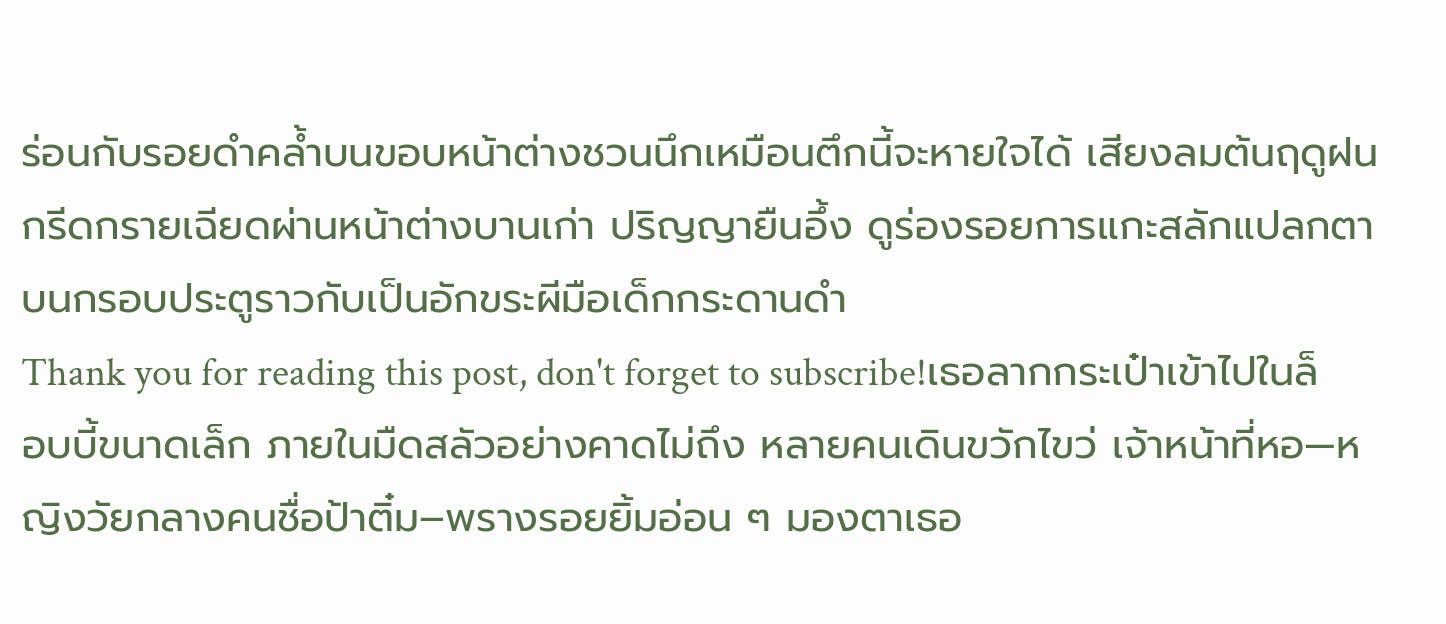ร่อนกับรอยดำคล้ำบนขอบหน้าต่างชวนนึกเหมือนตึกนี้จะหายใจได้ เสียงลมต้นฤดูฝนกรีดกรายเฉียดผ่านหน้าต่างบานเก่า ปริญญายืนอึ้ง ดูร่องรอยการแกะสลักแปลกตาบนกรอบประตูราวกับเป็นอักขระผีมือเด็กกระดานดำ
Thank you for reading this post, don't forget to subscribe!เธอลากกระเป๋าเข้าไปในล็อบบี้ขนาดเล็ก ภายในมืดสลัวอย่างคาดไม่ถึง หลายคนเดินขวักไขว่ เจ้าหน้าที่หอ—หญิงวัยกลางคนชื่อป้าติ๋ม–พรางรอยยิ้มอ่อน ๆ มองตาเธอ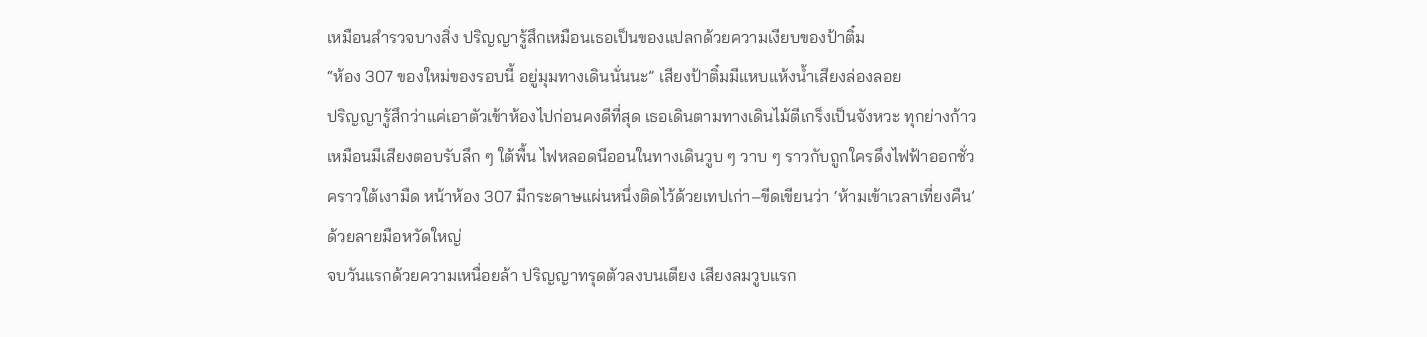เหมือนสำรวจบางสิ่ง ปริญญารู้สึกเหมือนเธอเป็นของแปลกด้วยความเงียบของป้าติ๋ม
“ห้อง 307 ของใหม่ของรอบนี้ อยู่มุมทางเดินนั่นนะ” เสียงป้าติ๋มมีแหบแห้งน้ำเสียงล่องลอย
ปริญญารู้สึกว่าแค่เอาตัวเข้าห้องไปก่อนคงดีที่สุด เธอเดินตามทางเดินไม้ตีเกร็งเป็นจังหวะ ทุกย่างก้าวเหมือนมีเสียงตอบรับลึก ๆ ใต้พื้น ไฟหลอดนีออนในทางเดินวูบ ๆ วาบ ๆ ราวกับถูกใครดึงไฟฟ้าออกชั่วคราวใต้เงามืด หน้าห้อง 307 มีกระดาษแผ่นหนึ่งติดไว้ด้วยเทปเก่า–ขีดเขียนว่า ‘ห้ามเข้าเวลาเที่ยงคืน’ ด้วยลายมือหวัดใหญ่
จบวันแรกด้วยความเหนื่อยล้า ปริญญาทรุดตัวลงบนเตียง เสียงลมวูบแรก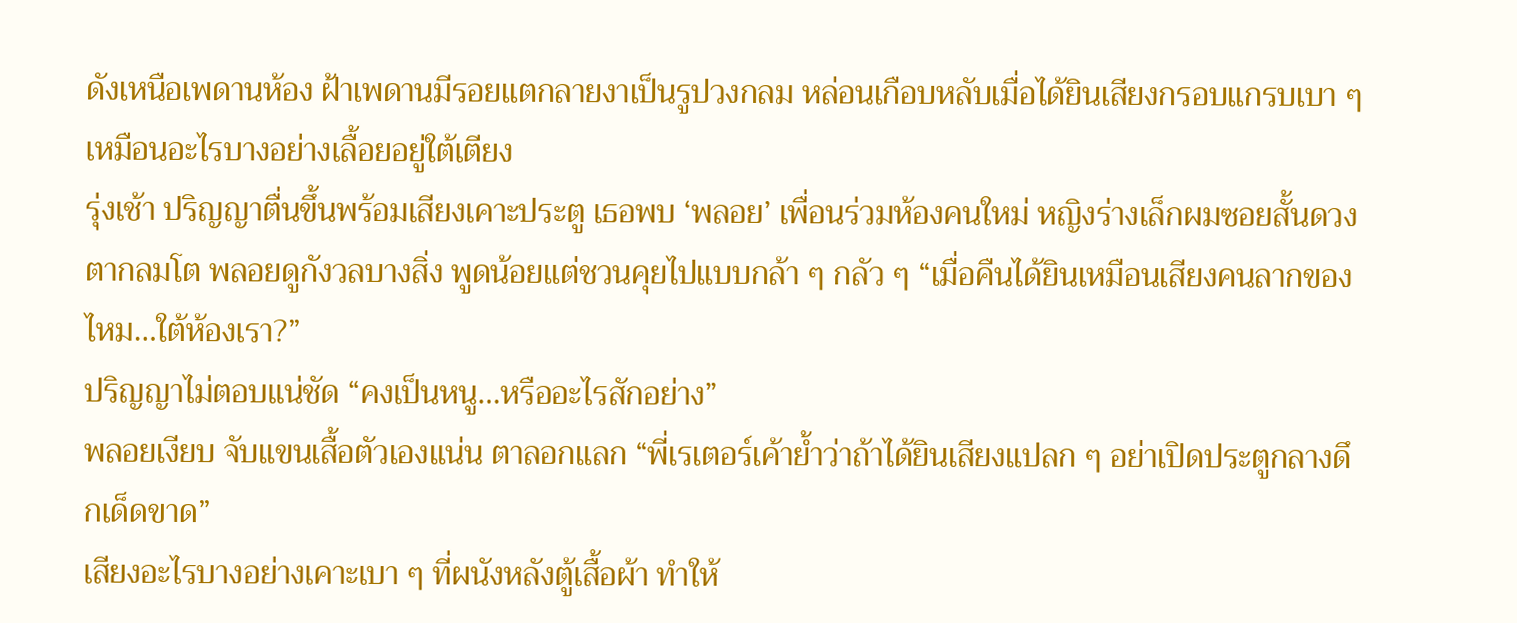ดังเหนือเพดานห้อง ฝ้าเพดานมีรอยแตกลายงาเป็นรูปวงกลม หล่อนเกือบหลับเมื่อได้ยินเสียงกรอบแกรบเบา ๆ เหมือนอะไรบางอย่างเลื้อยอยู่ใต้เตียง
รุ่งเช้า ปริญญาตื่นขึ้นพร้อมเสียงเคาะประตู เธอพบ ‘พลอย’ เพื่อนร่วมห้องคนใหม่ หญิงร่างเล็กผมซอยสั้นดวงตากลมโต พลอยดูกังวลบางสิ่ง พูดน้อยแต่ชวนคุยไปแบบกล้า ๆ กลัว ๆ “เมื่อคืนได้ยินเหมือนเสียงคนลากของไหม…ใต้ห้องเรา?”
ปริญญาไม่ตอบแน่ชัด “คงเป็นหนู…หรืออะไรสักอย่าง”
พลอยเงียบ จับแขนเสื้อตัวเองแน่น ตาลอกแลก “พี่เรเตอร์เค้าย้ำว่าถ้าได้ยินเสียงแปลก ๆ อย่าเปิดประตูกลางดึกเด็ดขาด”
เสียงอะไรบางอย่างเคาะเบา ๆ ที่ผนังหลังตู้เสื้อผ้า ทำให้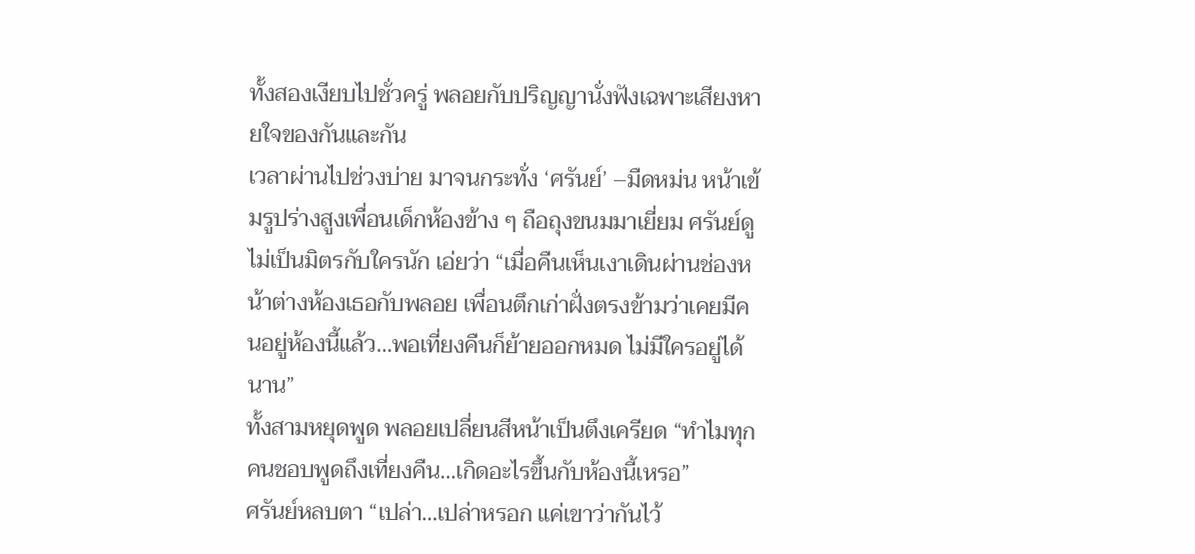ทั้งสองเงียบไปชั่วครู่ พลอยกับปริญญานั่งฟังเฉพาะเสียงหายใจของกันและกัน
เวลาผ่านไปช่วงบ่าย มาจนกระทั่ง ‘ศรันย์’ –มืดหม่น หน้าเข้มรูปร่างสูงเพื่อนเด็กห้องข้าง ๆ ถือถุงขนมมาเยี่ยม ศรันย์ดูไม่เป็นมิตรกับใครนัก เอ่ยว่า “เมื่อคืนเห็นเงาเดินผ่านช่องหน้าต่างห้องเธอกับพลอย เพื่อนตึกเก่าฝั่งตรงข้ามว่าเคยมีคนอยู่ห้องนี้แล้ว…พอเที่ยงคืนก็ย้ายออกหมด ไม่มีใครอยู่ได้นาน”
ทั้งสามหยุดพูด พลอยเปลี่ยนสีหน้าเป็นตึงเครียด “ทำไมทุกคนชอบพูดถึงเที่ยงคืน…เกิดอะไรขึ้นกับห้องนี้เหรอ”
ศรันย์หลบตา “เปล่า…เปล่าหรอก แค่เขาว่ากันไว้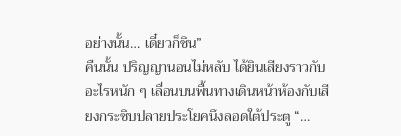อย่างนั้น… เดี๋ยวก็ชิน”
คืนนั้น ปริญญานอนไม่หลับ ได้ยินเสียงราวกับอะไรหนัก ๆ เลื่อนบนพื้นทางเดินหน้าห้องกับเสียงกระซิบปลายประโยคนึงลอดใต้ประตู “…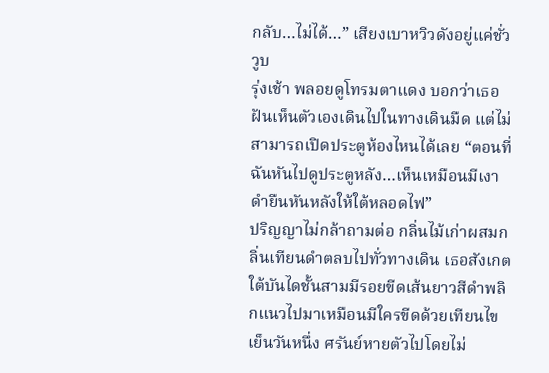กลับ…ไม่ได้…” เสียงเบาหวิวดังอยู่แค่ชั่ววูบ
รุ่งเช้า พลอยดูโทรมตาแดง บอกว่าเธอฝันเห็นตัวเองเดินไปในทางเดินมืด แต่ไม่สามารถเปิดประตูห้องไหนได้เลย “ตอนที่ฉันหันไปดูประตูหลัง…เห็นเหมือนมีเงาดำยืนหันหลังให้ใต้หลอดไฟ”
ปริญญาไม่กล้าถามต่อ กลิ่นไม้เก่าผสมกลิ่นเทียนดำตลบไปทั่วทางเดิน เธอสังเกตใต้บันไดชั้นสามมีรอยขีดเส้นยาวสีดำพลิกแนวไปมาเหมือนมีใครขีดด้วยเทียนไข
เย็นวันหนึ่ง ศรันย์หายตัวไปโดยไม่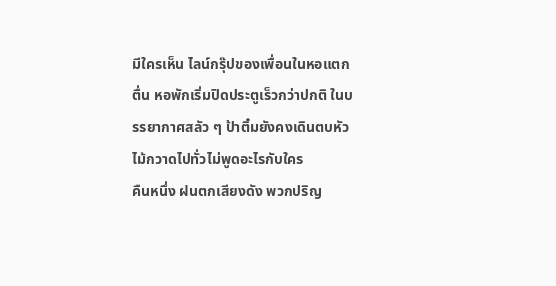มีใครเห็น ไลน์กรุ๊ปของเพื่อนในหอแตกตื่น หอพักเริ่มปิดประตูเร็วกว่าปกติ ในบรรยากาศสลัว ๆ ป้าติ๋มยังคงเดินตบหัวไม้กวาดไปทั่วไม่พูดอะไรกับใคร
คืนหนึ่ง ฝนตกเสียงดัง พวกปริญ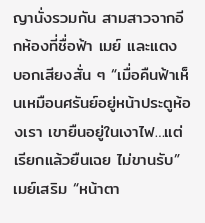ญานั่งรวมกัน สามสาวจากอีกห้องที่ชื่อฟ้า เมย์ และแตง บอกเสียงสั่น ๆ “เมื่อคืนฟ้าเห็นเหมือนศรันย์อยู่หน้าประตูห้องเรา เขายืนอยู่ในเงาไฟ…แต่เรียกแล้วยืนเฉย ไม่ขานรับ” เมย์เสริม “หน้าตา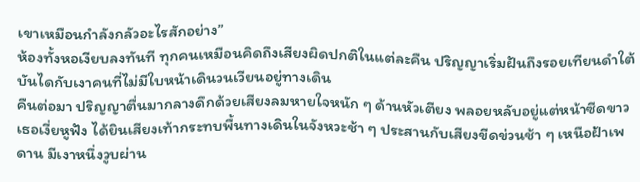เขาเหมือนกำลังกลัวอะไรสักอย่าง”
ห้องทั้งหอเงียบลงทันที ทุกคนเหมือนคิดถึงเสียงผิดปกติในแต่ละคืน ปริญญาเริ่มฝันถึงรอยเทียนดำใต้บันไดกับเงาคนที่ไม่มีใบหน้าเดินวนเวียนอยู่ทางเดิน
คืนต่อมา ปริญญาตื่นมากลางดึกด้วยเสียงลมหายใจหนัก ๆ ด้านหัวเตียง พลอยหลับอยู่แต่หน้าซีดขาว เธอเงี่ยหูฟัง ได้ยินเสียงเท้ากระทบพื้นทางเดินในจังหวะช้า ๆ ประสานกับเสียงขีดข่วนช้า ๆ เหนือฝ้าเพดาน มีเงาหนึ่งวูบผ่าน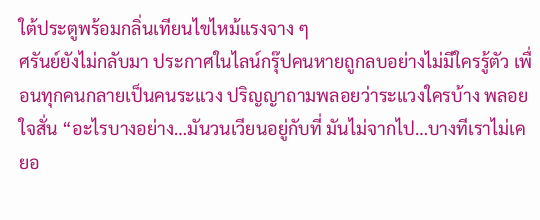ใต้ประตูพร้อมกลิ่นเทียนไขไหม้แรงจาง ๆ
ศรันย์ยังไม่กลับมา ประกาศในไลน์กรุ๊ปคนหายถูกลบอย่างไม่มีใครรู้ตัว เพื่อนทุกคนกลายเป็นคนระแวง ปริญญาถามพลอยว่าระแวงใครบ้าง พลอยใจสั่น “อะไรบางอย่าง…มันวนเวียนอยู่กับที่ มันไม่จากไป…บางทีเราไม่เคยอ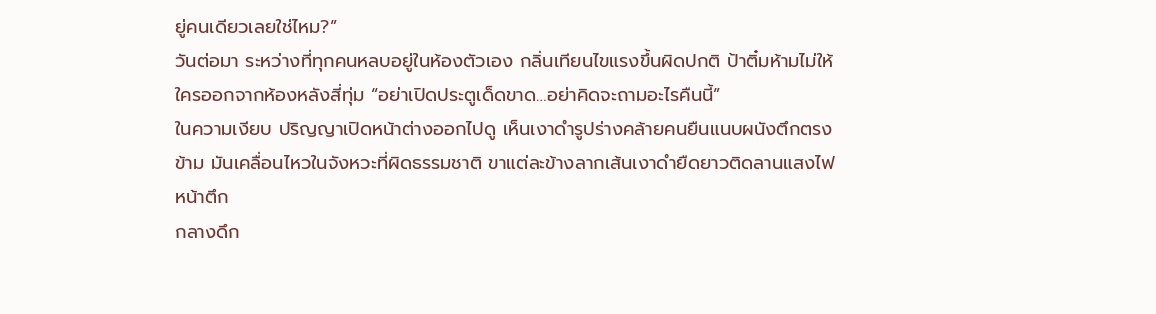ยู่คนเดียวเลยใช่ไหม?”
วันต่อมา ระหว่างที่ทุกคนหลบอยู่ในห้องตัวเอง กลิ่นเทียนไขแรงขึ้นผิดปกติ ป้าติ๋มห้ามไม่ให้ใครออกจากห้องหลังสี่ทุ่ม “อย่าเปิดประตูเด็ดขาด…อย่าคิดจะถามอะไรคืนนี้”
ในความเงียบ ปริญญาเปิดหน้าต่างออกไปดู เห็นเงาดำรูปร่างคล้ายคนยืนแนบผนังตึกตรงข้าม มันเคลื่อนไหวในจังหวะที่ผิดธรรมชาติ ขาแต่ละข้างลากเส้นเงาดำยืดยาวติดลานแสงไฟหน้าตึก
กลางดึก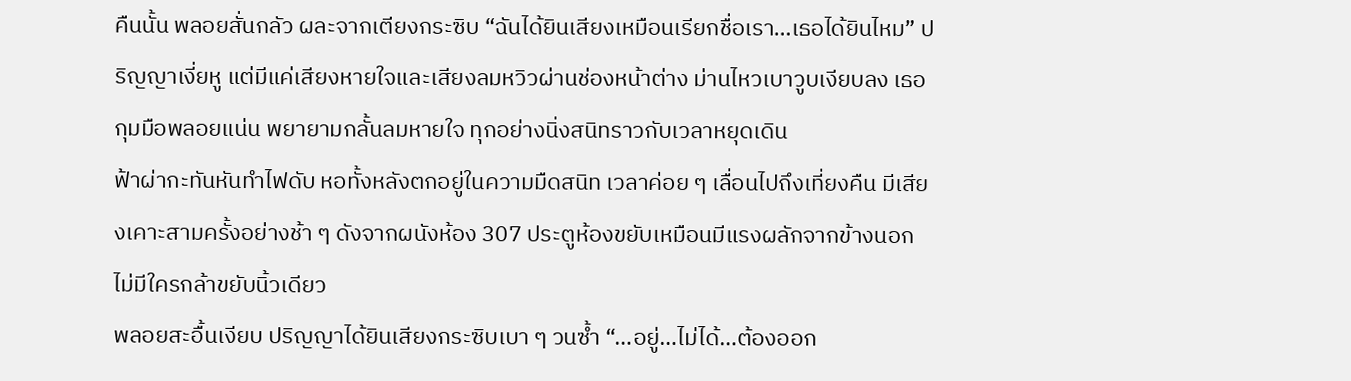คืนนั้น พลอยสั่นกลัว ผละจากเตียงกระซิบ “ฉันได้ยินเสียงเหมือนเรียกชื่อเรา…เธอได้ยินไหม” ปริญญาเงี่ยหู แต่มีแค่เสียงหายใจและเสียงลมหวิวผ่านช่องหน้าต่าง ม่านไหวเบาวูบเงียบลง เธอกุมมือพลอยแน่น พยายามกลั้นลมหายใจ ทุกอย่างนิ่งสนิทราวกับเวลาหยุดเดิน
ฟ้าผ่ากะทันหันทำไฟดับ หอทั้งหลังตกอยู่ในความมืดสนิท เวลาค่อย ๆ เลื่อนไปถึงเที่ยงคืน มีเสียงเคาะสามครั้งอย่างช้า ๆ ดังจากผนังห้อง 307 ประตูห้องขยับเหมือนมีแรงผลักจากข้างนอก ไม่มีใครกล้าขยับนิ้วเดียว
พลอยสะอื้นเงียบ ปริญญาได้ยินเสียงกระซิบเบา ๆ วนซ้ำ “…อยู่…ไม่ได้…ต้องออก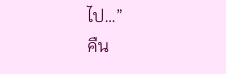ไป…”
คืน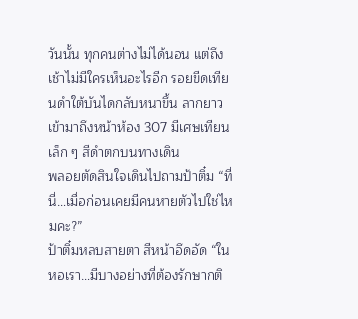วันนั้น ทุกคนต่างไม่ได้นอน แต่ถึงเช้าไม่มีใครเห็นอะไรอีก รอยขีดเทียนดำใต้บันไดกลับหนาขึ้น ลากยาวเข้ามาถึงหน้าห้อง 307 มีเศษเทียนเล็ก ๆ สีดำตกบนทางเดิน
พลอยตัดสินใจเดินไปถามป้าติ๋ม “ที่นี่…เมื่อก่อนเคยมีคนหายตัวไปใช่ไหมคะ?”
ป้าติ๋มหลบสายตา สีหน้าอึดอัด “ในหอเรา…มีบางอย่างที่ต้องรักษากติ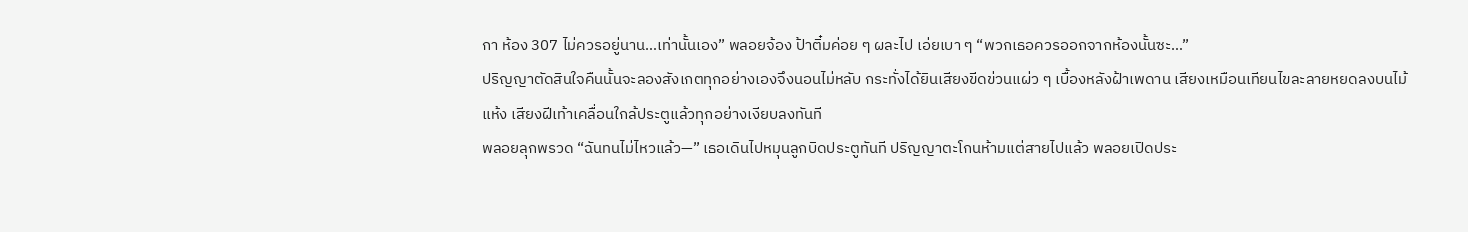กา ห้อง 307 ไม่ควรอยู่นาน…เท่านั้นเอง” พลอยจ้อง ป้าติ๋มค่อย ๆ ผละไป เอ่ยเบา ๆ “พวกเธอควรออกจากห้องนั้นซะ…”
ปริญญาตัดสินใจคืนนั้นจะลองสังเกตทุกอย่างเองจึงนอนไม่หลับ กระทั่งได้ยินเสียงขีดข่วนแผ่ว ๆ เบื้องหลังฝ้าเพดาน เสียงเหมือนเทียนไขละลายหยดลงบนไม้แห้ง เสียงฝีเท้าเคลื่อนใกล้ประตูแล้วทุกอย่างเงียบลงทันที
พลอยลุกพรวด “ฉันทนไม่ไหวแล้ว—” เธอเดินไปหมุนลูกบิดประตูทันที ปริญญาตะโกนห้ามแต่สายไปแล้ว พลอยเปิดประ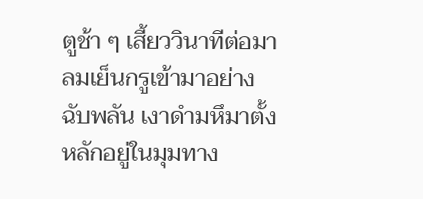ตูช้า ๆ เสี้ยววินาทีต่อมา ลมเย็นกรูเข้ามาอย่างฉับพลัน เงาดำมหึมาตั้งหลักอยู่ในมุมทาง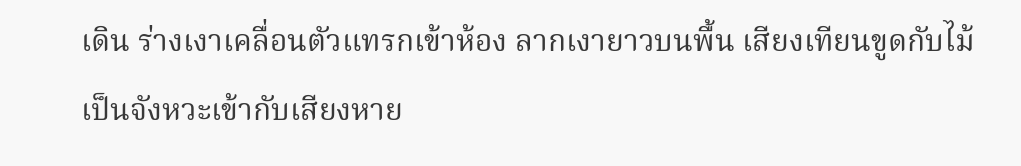เดิน ร่างเงาเคลื่อนตัวแทรกเข้าห้อง ลากเงายาวบนพื้น เสียงเทียนขูดกับไม้เป็นจังหวะเข้ากับเสียงหาย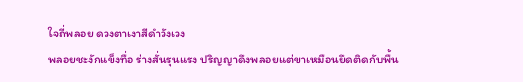ใจถี่พลอย ดวงตาเงาสีดำวังเวง
พลอยชะงักแข็งทื่อ ร่างสั่นรุนแรง ปริญญาดึงพลอยแต่ขาเหมือนยึดติดกับพื้น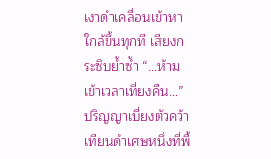เงาดำเคลื่อนเข้าหาใกล้ขึ้นทุกที เสียงกระซิบย้ำซ้ำ “…ห้ามเข้าเวลาเที่ยงคืน…”
ปริญญาเบี่ยงตัวคว้าเทียนดำเศษหนึ่งที่พื้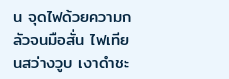น จุดไฟด้วยความกลัวจนมือสั่น ไฟเทียนสว่างวูบ เงาดำชะ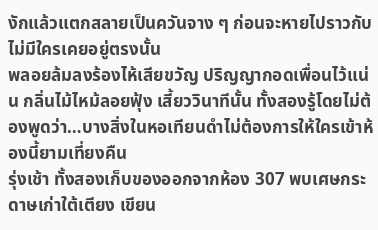งักแล้วแตกสลายเป็นควันจาง ๆ ก่อนจะหายไปราวกับไม่มีใครเคยอยู่ตรงนั้น
พลอยล้มลงร้องไห้เสียขวัญ ปริญญากอดเพื่อนไว้แน่น กลิ่นไม้ไหม้ลอยฟุ้ง เสี้ยววินาทีนั้น ทั้งสองรู้โดยไม่ต้องพูดว่า…บางสิ่งในหอเทียนดำไม่ต้องการให้ใครเข้าห้องนี้ยามเที่ยงคืน
รุ่งเช้า ทั้งสองเก็บของออกจากห้อง 307 พบเศษกระดาษเก่าใต้เตียง เขียน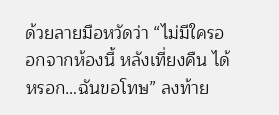ด้วยลายมือหวัดว่า “ไม่มีใครออกจากห้องนี้ หลังเที่ยงคืน ได้หรอก…ฉันขอโทษ” ลงท้าย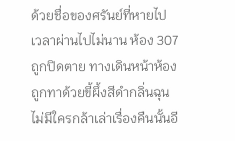ด้วยชื่อของศรันย์ที่หายไป
เวลาผ่านไปไม่นาน ห้อง 307 ถูกปิดตาย ทางเดินหน้าห้องถูกทาด้วยขี้ผึ้งสีดำกลิ่นฉุน ไม่มีใครกล้าเล่าเรื่องคืนนั้นอี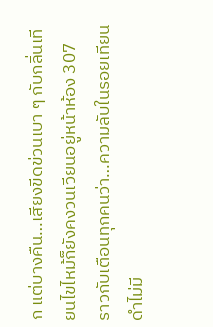ก แต่บางคืน…เสียงขีดข่วนเบา ๆ กับกลิ่นเทียนไขไหม้ก็ยังคงวนเวียนอยู่หน้าห้อง 307 ราวกับเตือนทุกคนว่า…ความลับในรอยเทียนดำไม่มี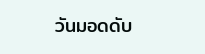วันมอดดับ